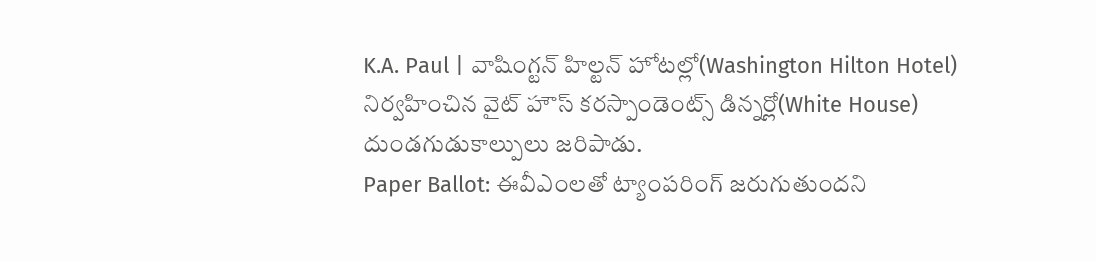K.A. Paul | వాషింగ్టన్ హిల్టన్ హోటల్లో(Washington Hilton Hotel) నిర్వహించిన వైట్ హౌస్ కరస్పాండెంట్స్ డిన్నర్లో(White House) దుండగుడుకాల్పులు జరిపాడు.
Paper Ballot: ఈవీఎంలతో ట్యాంపరింగ్ జరుగుతుందని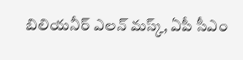బిలియనీర్ ఎలన్ మస్క్, ఏపీ సీఎం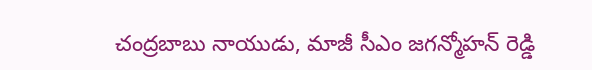చంద్రబాబు నాయుడు, మాజీ సీఎం జగన్మోహన్ రెడ్డి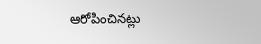ఆరోపించినట్లు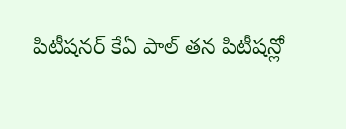పిటీషనర్ కేఏ పాల్ తన పిటీషన్లో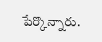పేర్కొన్నారు.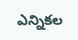ఎన్నికల